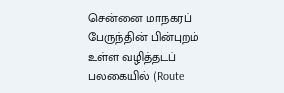சென்னை மாநகரப் பேருந்தின் பின்புறம் உள்ள வழித்தடப் பலகையில் (Route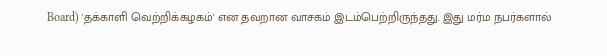Board) 'தக்காளி வெற்றிக்கழகம்' என தவறான வாசகம் இடம்பெற்றிருந்தது. இது மர்ம நபர்களால்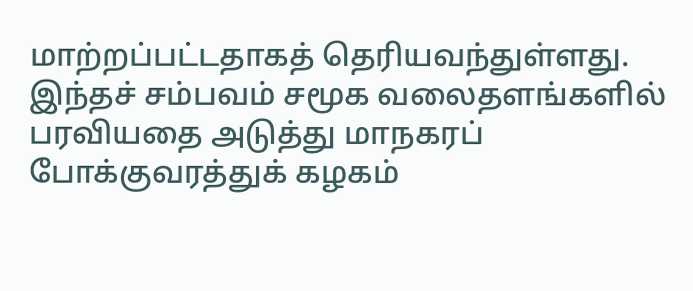மாற்றப்பட்டதாகத் தெரியவந்துள்ளது. இந்தச் சம்பவம் சமூக வலைதளங்களில் பரவியதை அடுத்து மாநகரப் போக்குவரத்துக் கழகம்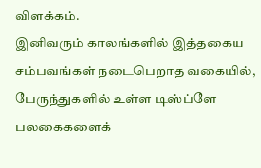விளக்கம்.
இனிவரும் காலங்களில் இத்தகைய சம்பவங்கள் நடைபெறாத வகையில், பேருந்துகளில் உள்ள டிஸ்ப்ளே பலகைகளைக்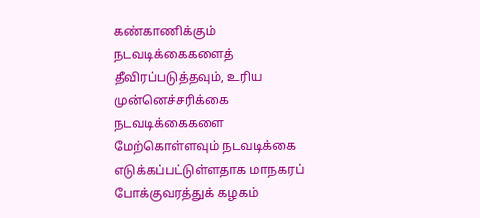கண்காணிக்கும் நடவடிக்கைகளைத் தீவிரப்படுத்தவும், உரிய முன்னெச்சரிக்கை நடவடிக்கைகளை மேற்கொள்ளவும் நடவடிக்கை எடுக்கப்பட்டுள்ளதாக மாநகரப் போக்குவரத்துக் கழகம்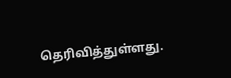தெரிவித்துள்ளது.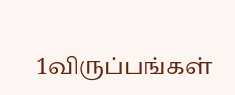1விருப்பங்கள்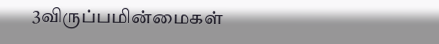3விருப்பமின்மைகள்